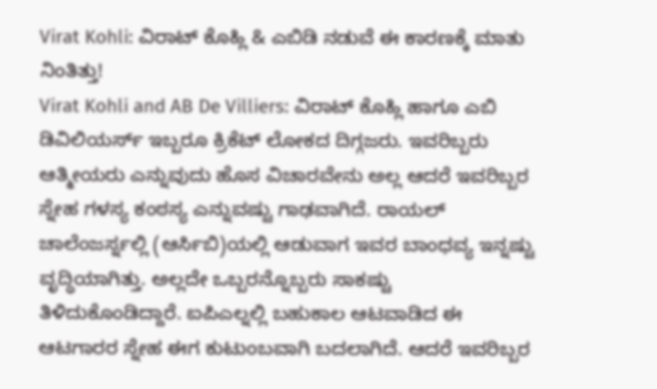Virat Kohli: ವಿರಾಟ್ ಕೊಹ್ಲಿ & ಎಬಿಡಿ ನಡುವೆ ಈ ಕಾರಣಕ್ಕೆ ಮಾತು ನಿಂತಿತ್ತು!
Virat Kohli and AB De Villiers: ವಿರಾಟ್ ಕೊಹ್ಲಿ ಹಾಗೂ ಎಬಿ ಡಿವಿಲಿಯರ್ಸ್ ಇಬ್ಬರೂ ಕ್ರಿಕೆಟ್ ಲೋಕದ ದಿಗ್ಗಜರು. ಇವರಿಬ್ಬರು ಆತ್ಮೀಯರು ಎನ್ನುವುದು ಹೊಸ ವಿಚಾರವೇನು ಅಲ್ಲ ಆದರೆ ಇವರಿಬ್ಬರ ಸ್ನೇಹ ಗಳಸ್ಯ ಕಂಠಸ್ಯ ಎನ್ನುವಷ್ಟು ಗಾಢವಾಗಿದೆ. ರಾಯಲ್ ಚಾಲೆಂಜರ್ಸ್ನಲ್ಲಿ (ಆರ್ಸಿಬಿ)ಯಲ್ಲಿ ಆಡುವಾಗ ಇವರ ಬಾಂಧವ್ಯ ಇನ್ನಷ್ಟು ವೃದ್ಧಿಯಾಗಿತ್ತು. ಅಲ್ಲದೇ ಒಬ್ಬರನ್ನೊಬ್ಬರು ಸಾಕಷ್ಟು ತಿಳಿದುಕೊಂಡಿದ್ದಾರೆ. ಐಪಿಎಲ್ನಲ್ಲಿ ಬಹುಕಾಲ ಆಟವಾಡಿದ ಈ ಆಟಗಾರರ ಸ್ನೇಹ ಈಗ ಕುಟುಂಬವಾಗಿ ಬದಲಾಗಿದೆ. ಆದರೆ ಇವರಿಬ್ಬರ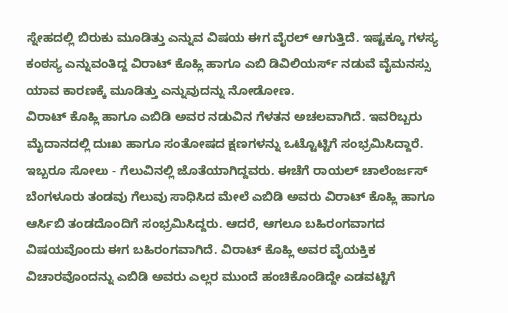ಸ್ನೇಹದಲ್ಲಿ ಬಿರುಕು ಮೂಡಿತ್ತು ಎನ್ನುವ ವಿಷಯ ಈಗ ವೈರಲ್ ಆಗುತ್ತಿದೆ. ಇಷ್ಟಕ್ಕೂ ಗಳಸ್ಯ ಕಂಠಸ್ಯ ಎನ್ನುವಂತಿದ್ದ ವಿರಾಟ್ ಕೊಹ್ಲಿ ಹಾಗೂ ಎಬಿ ಡಿವಿಲಿಯರ್ಸ್ ನಡುವೆ ವೈಮನಸ್ಸು ಯಾವ ಕಾರಣಕ್ಕೆ ಮೂಡಿತ್ತು ಎನ್ನುವುದನ್ನು ನೋಡೋಣ.
ವಿರಾಟ್ ಕೊಹ್ಲಿ ಹಾಗೂ ಎಬಿಡಿ ಅವರ ನಡುವಿನ ಗೆಳತನ ಅಚಲವಾಗಿದೆ. ಇವರಿಬ್ಬರು ಮೈದಾನದಲ್ಲಿ ದುಃಖ ಹಾಗೂ ಸಂತೋಷದ ಕ್ಷಣಗಳನ್ನು ಒಟ್ಟೊಟ್ಟಿಗೆ ಸಂಭ್ರಮಿಸಿದ್ದಾರೆ. ಇಬ್ಬರೂ ಸೋಲು - ಗೆಲುವಿನಲ್ಲಿ ಜೊತೆಯಾಗಿದ್ದವರು. ಈಚೆಗೆ ರಾಯಲ್ ಚಾಲೆಂರ್ಜಸ್ ಬೆಂಗಳೂರು ತಂಡವು ಗೆಲುವು ಸಾಧಿಸಿದ ಮೇಲೆ ಎಬಿಡಿ ಅವರು ವಿರಾಟ್ ಕೊಹ್ಲಿ ಹಾಗೂ ಆರ್ಸಿಬಿ ತಂಡದೊಂದಿಗೆ ಸಂಭ್ರಮಿಸಿದ್ದರು. ಆದರೆ, ಆಗಲೂ ಬಹಿರಂಗವಾಗದ ವಿಷಯವೊಂದು ಈಗ ಬಹಿರಂಗವಾಗಿದೆ. ವಿರಾಟ್ ಕೊಹ್ಲಿ ಅವರ ವೈಯಕ್ತಿಕ ವಿಚಾರವೊಂದನ್ನು ಎಬಿಡಿ ಅವರು ಎಲ್ಲರ ಮುಂದೆ ಹಂಚಿಕೊಂಡಿದ್ದೇ ಎಡವಟ್ಟಿಗೆ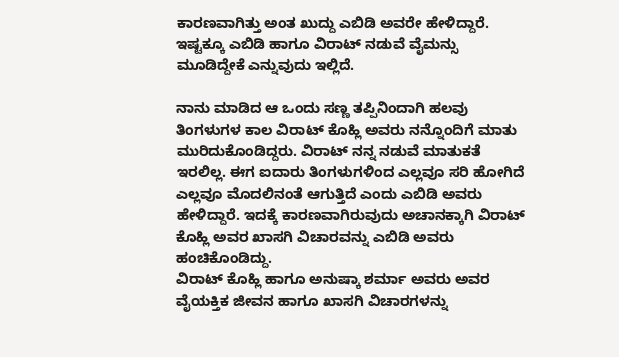ಕಾರಣವಾಗಿತ್ತು ಅಂತ ಖುದ್ದು ಎಬಿಡಿ ಅವರೇ ಹೇಳಿದ್ದಾರೆ. ಇಷ್ಟಕ್ಕೂ ಎಬಿಡಿ ಹಾಗೂ ವಿರಾಟ್ ನಡುವೆ ವೈಮನ್ಸು ಮೂಡಿದ್ದೇಕೆ ಎನ್ನುವುದು ಇಲ್ಲಿದೆ.

ನಾನು ಮಾಡಿದ ಆ ಒಂದು ಸಣ್ಣ ತಪ್ಪಿನಿಂದಾಗಿ ಹಲವು ತಿಂಗಳುಗಳ ಕಾಲ ವಿರಾಟ್ ಕೊಹ್ಲಿ ಅವರು ನನ್ನೊಂದಿಗೆ ಮಾತು ಮುರಿದುಕೊಂಡಿದ್ದರು. ವಿರಾಟ್ ನನ್ನ ನಡುವೆ ಮಾತುಕತೆ ಇರಲಿಲ್ಲ. ಈಗ ಐದಾರು ತಿಂಗಳುಗಳಿಂದ ಎಲ್ಲವೂ ಸರಿ ಹೋಗಿದೆ ಎಲ್ಲವೂ ಮೊದಲಿನಂತೆ ಆಗುತ್ತಿದೆ ಎಂದು ಎಬಿಡಿ ಅವರು ಹೇಳಿದ್ದಾರೆ. ಇದಕ್ಕೆ ಕಾರಣವಾಗಿರುವುದು ಅಚಾನಕ್ಕಾಗಿ ವಿರಾಟ್ ಕೊಹ್ಲಿ ಅವರ ಖಾಸಗಿ ವಿಚಾರವನ್ನು ಎಬಿಡಿ ಅವರು ಹಂಚಿಕೊಂಡಿದ್ದು.
ವಿರಾಟ್ ಕೊಹ್ಲಿ ಹಾಗೂ ಅನುಷ್ಕಾ ಶರ್ಮಾ ಅವರು ಅವರ ವೈಯಕ್ತಿಕ ಜೀವನ ಹಾಗೂ ಖಾಸಗಿ ವಿಚಾರಗಳನ್ನು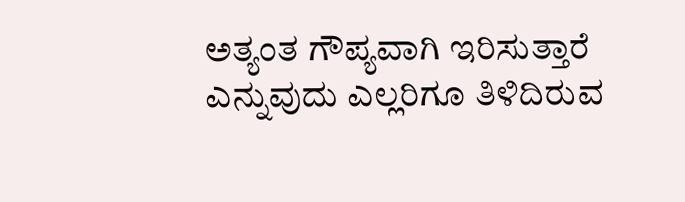ಅತ್ಯಂತ ಗೌಪ್ಯವಾಗಿ ಇರಿಸುತ್ತಾರೆ ಎನ್ನುವುದು ಎಲ್ಲರಿಗೂ ತಿಳಿದಿರುವ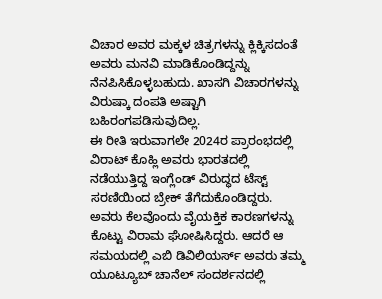ವಿಚಾರ ಅವರ ಮಕ್ಕಳ ಚಿತ್ರಗಳನ್ನು ಕ್ಲಿಕ್ಕಿಸದಂತೆ ಅವರು ಮನವಿ ಮಾಡಿಕೊಂಡಿದ್ದನ್ನು ನೆನಪಿಸಿಕೊಳ್ಳಬಹುದು. ಖಾಸಗಿ ವಿಚಾರಗಳನ್ನು ವಿರುಷ್ಕಾ ದಂಪತಿ ಅಷ್ಟಾಗಿ ಬಹಿರಂಗಪಡಿಸುವುದಿಲ್ಲ.
ಈ ರೀತಿ ಇರುವಾಗಲೇ 2024ರ ಪ್ರಾರಂಭದಲ್ಲಿ ವಿರಾಟ್ ಕೊಹ್ಲಿ ಅವರು ಭಾರತದಲ್ಲಿ ನಡೆಯುತ್ತಿದ್ದ ಇಂಗ್ಲೆಂಡ್ ವಿರುದ್ಧದ ಟೆಸ್ಟ್ ಸರಣಿಯಿಂದ ಬ್ರೇಕ್ ತೆಗೆದುಕೊಂಡಿದ್ದರು. ಅವರು ಕೆಲವೊಂದು ವೈಯಕ್ತಿಕ ಕಾರಣಗಳನ್ನು ಕೊಟ್ಟು ವಿರಾಮ ಘೋಷಿಸಿದ್ದರು. ಆದರೆ ಆ ಸಮಯದಲ್ಲಿ ಎಬಿ ಡಿವಿಲಿಯರ್ಸ್ ಅವರು ತಮ್ಮ ಯೂಟ್ಯೂಬ್ ಚಾನೆಲ್ ಸಂದರ್ಶನದಲ್ಲಿ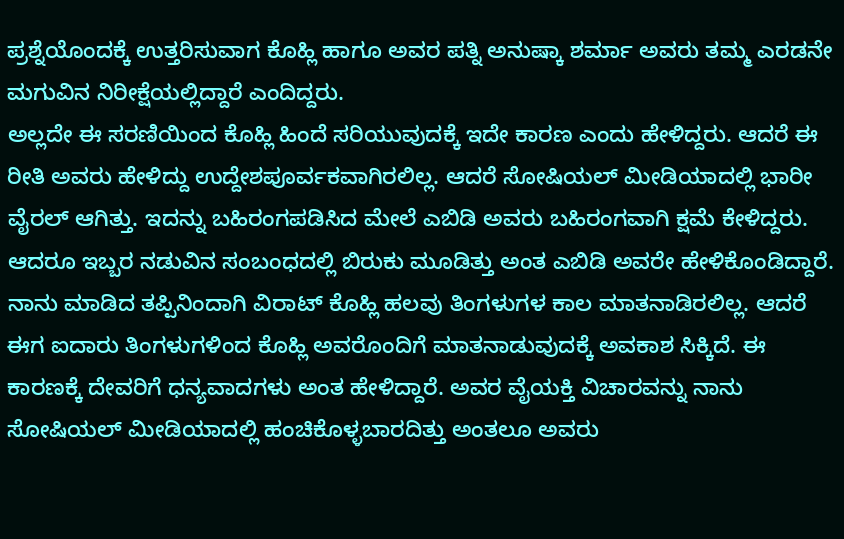ಪ್ರಶ್ನೆಯೊಂದಕ್ಕೆ ಉತ್ತರಿಸುವಾಗ ಕೊಹ್ಲಿ ಹಾಗೂ ಅವರ ಪತ್ನಿ ಅನುಷ್ಕಾ ಶರ್ಮಾ ಅವರು ತಮ್ಮ ಎರಡನೇ ಮಗುವಿನ ನಿರೀಕ್ಷೆಯಲ್ಲಿದ್ದಾರೆ ಎಂದಿದ್ದರು.
ಅಲ್ಲದೇ ಈ ಸರಣಿಯಿಂದ ಕೊಹ್ಲಿ ಹಿಂದೆ ಸರಿಯುವುದಕ್ಕೆ ಇದೇ ಕಾರಣ ಎಂದು ಹೇಳಿದ್ದರು. ಆದರೆ ಈ ರೀತಿ ಅವರು ಹೇಳಿದ್ದು ಉದ್ದೇಶಪೂರ್ವಕವಾಗಿರಲಿಲ್ಲ. ಆದರೆ ಸೋಷಿಯಲ್ ಮೀಡಿಯಾದಲ್ಲಿ ಭಾರೀ ವೈರಲ್ ಆಗಿತ್ತು. ಇದನ್ನು ಬಹಿರಂಗಪಡಿಸಿದ ಮೇಲೆ ಎಬಿಡಿ ಅವರು ಬಹಿರಂಗವಾಗಿ ಕ್ಷಮೆ ಕೇಳಿದ್ದರು. ಆದರೂ ಇಬ್ಬರ ನಡುವಿನ ಸಂಬಂಧದಲ್ಲಿ ಬಿರುಕು ಮೂಡಿತ್ತು ಅಂತ ಎಬಿಡಿ ಅವರೇ ಹೇಳಿಕೊಂಡಿದ್ದಾರೆ.
ನಾನು ಮಾಡಿದ ತಪ್ಪಿನಿಂದಾಗಿ ವಿರಾಟ್ ಕೊಹ್ಲಿ ಹಲವು ತಿಂಗಳುಗಳ ಕಾಲ ಮಾತನಾಡಿರಲಿಲ್ಲ. ಆದರೆ ಈಗ ಐದಾರು ತಿಂಗಳುಗಳಿಂದ ಕೊಹ್ಲಿ ಅವರೊಂದಿಗೆ ಮಾತನಾಡುವುದಕ್ಕೆ ಅವಕಾಶ ಸಿಕ್ಕಿದೆ. ಈ ಕಾರಣಕ್ಕೆ ದೇವರಿಗೆ ಧನ್ಯವಾದಗಳು ಅಂತ ಹೇಳಿದ್ದಾರೆ. ಅವರ ವೈಯಕ್ತಿ ವಿಚಾರವನ್ನು ನಾನು ಸೋಷಿಯಲ್ ಮೀಡಿಯಾದಲ್ಲಿ ಹಂಚಿಕೊಳ್ಳಬಾರದಿತ್ತು ಅಂತಲೂ ಅವರು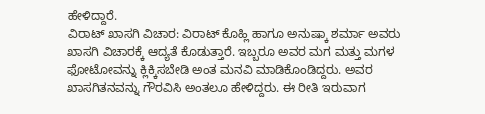ಹೇಳಿದ್ದಾರೆ.
ವಿರಾಟ್ ಖಾಸಗಿ ವಿಚಾರ: ವಿರಾಟ್ ಕೊಹ್ಲಿ ಹಾಗೂ ಅನುಷ್ಕಾ ಶರ್ಮಾ ಅವರು ಖಾಸಗಿ ವಿಚಾರಕ್ಕೆ ಆದ್ಯತೆ ಕೊಡುತ್ತಾರೆ. ಇಬ್ಬರೂ ಅವರ ಮಗ ಮತ್ತು ಮಗಳ ಫೋಟೋವನ್ನು ಕ್ಲಿಕ್ಕಿಸಬೇಡಿ ಅಂತ ಮನವಿ ಮಾಡಿಕೊಂಡಿದ್ದರು. ಅವರ ಖಾಸಗಿತನವನ್ನು ಗೌರವಿಸಿ ಅಂತಲೂ ಹೇಳಿದ್ದರು. ಈ ರೀತಿ ಇರುವಾಗ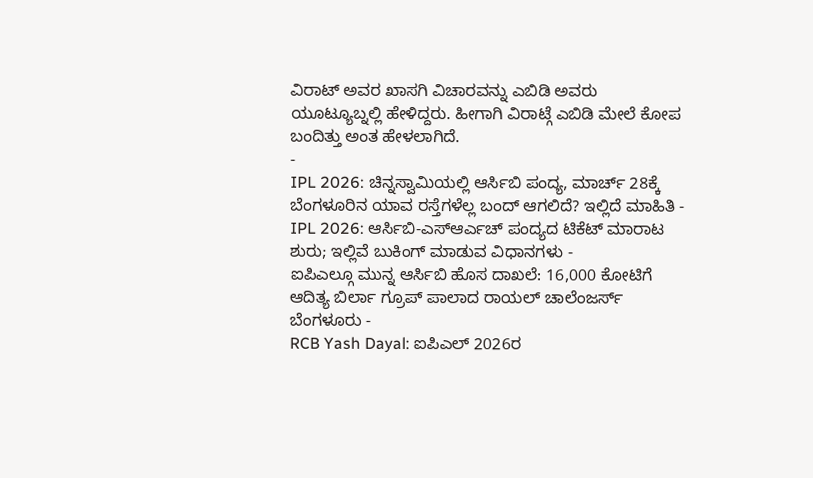ವಿರಾಟ್ ಅವರ ಖಾಸಗಿ ವಿಚಾರವನ್ನು ಎಬಿಡಿ ಅವರು ಯೂಟ್ಯೂಬ್ನಲ್ಲಿ ಹೇಳಿದ್ದರು. ಹೀಗಾಗಿ ವಿರಾಟ್ಗೆ ಎಬಿಡಿ ಮೇಲೆ ಕೋಪ ಬಂದಿತ್ತು ಅಂತ ಹೇಳಲಾಗಿದೆ.
-
IPL 2026: ಚಿನ್ನಸ್ವಾಮಿಯಲ್ಲಿ ಆರ್ಸಿಬಿ ಪಂದ್ಯ, ಮಾರ್ಚ್ 28ಕ್ಕೆ ಬೆಂಗಳೂರಿನ ಯಾವ ರಸ್ತೆಗಳೆಲ್ಲ ಬಂದ್ ಆಗಲಿದೆ? ಇಲ್ಲಿದೆ ಮಾಹಿತಿ -
IPL 2026: ಆರ್ಸಿಬಿ-ಎಸ್ಆರ್ಎಚ್ ಪಂದ್ಯದ ಟಿಕೆಟ್ ಮಾರಾಟ ಶುರು; ಇಲ್ಲಿವೆ ಬುಕಿಂಗ್ ಮಾಡುವ ವಿಧಾನಗಳು -
ಐಪಿಎಲ್ಗೂ ಮುನ್ನ ಆರ್ಸಿಬಿ ಹೊಸ ದಾಖಲೆ: 16,000 ಕೋಟಿಗೆ ಆದಿತ್ಯ ಬಿರ್ಲಾ ಗ್ರೂಪ್ ಪಾಲಾದ ರಾಯಲ್ ಚಾಲೆಂಜರ್ಸ್ ಬೆಂಗಳೂರು -
RCB Yash Dayal: ಐಪಿಎಲ್ 2026ರ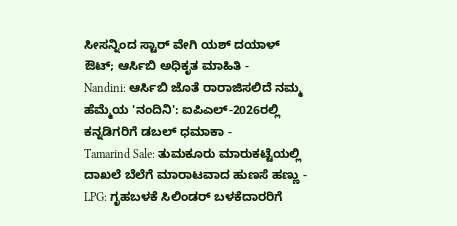ಸೀಸನ್ನಿಂದ ಸ್ಟಾರ್ ವೇಗಿ ಯಶ್ ದಯಾಳ್ ಔಟ್; ಆರ್ಸಿಬಿ ಅಧಿಕೃತ ಮಾಹಿತಿ -
Nandini: ಆರ್ಸಿಬಿ ಜೊತೆ ರಾರಾಜಿಸಲಿದೆ ನಮ್ಮ ಹೆಮ್ಮೆಯ 'ನಂದಿನಿ': ಐಪಿಎಲ್-2026ರಲ್ಲಿ ಕನ್ನಡಿಗರಿಗೆ ಡಬಲ್ ಧಮಾಕಾ -
Tamarind Sale: ತುಮಕೂರು ಮಾರುಕಟ್ಟೆಯಲ್ಲಿ ದಾಖಲೆ ಬೆಲೆಗೆ ಮಾರಾಟವಾದ ಹುಣಸೆ ಹಣ್ಣು -
LPG: ಗೃಹಬಳಕೆ ಸಿಲಿಂಡರ್ ಬಳಕೆದಾರರಿಗೆ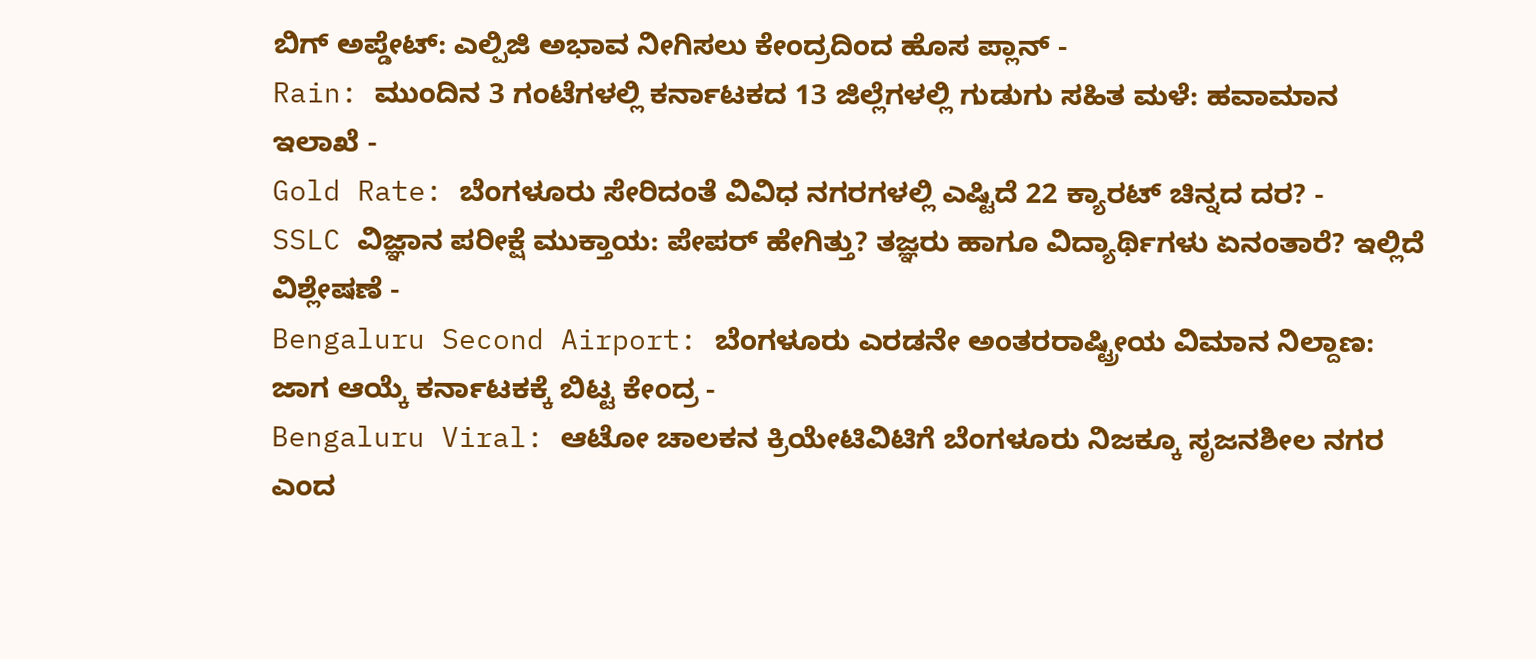ಬಿಗ್ ಅಪ್ಡೇಟ್: ಎಲ್ಪಿಜಿ ಅಭಾವ ನೀಗಿಸಲು ಕೇಂದ್ರದಿಂದ ಹೊಸ ಪ್ಲಾನ್ -
Rain: ಮುಂದಿನ 3 ಗಂಟೆಗಳಲ್ಲಿ ಕರ್ನಾಟಕದ 13 ಜಿಲ್ಲೆಗಳಲ್ಲಿ ಗುಡುಗು ಸಹಿತ ಮಳೆ: ಹವಾಮಾನ ಇಲಾಖೆ -
Gold Rate: ಬೆಂಗಳೂರು ಸೇರಿದಂತೆ ವಿವಿಧ ನಗರಗಳಲ್ಲಿ ಎಷ್ಟಿದೆ 22 ಕ್ಯಾರಟ್ ಚಿನ್ನದ ದರ? -
SSLC ವಿಜ್ಞಾನ ಪರೀಕ್ಷೆ ಮುಕ್ತಾಯ: ಪೇಪರ್ ಹೇಗಿತ್ತು? ತಜ್ಞರು ಹಾಗೂ ವಿದ್ಯಾರ್ಥಿಗಳು ಏನಂತಾರೆ? ಇಲ್ಲಿದೆ ವಿಶ್ಲೇಷಣೆ -
Bengaluru Second Airport: ಬೆಂಗಳೂರು ಎರಡನೇ ಅಂತರರಾಷ್ಟ್ರೀಯ ವಿಮಾನ ನಿಲ್ದಾಣ: ಜಾಗ ಆಯ್ಕೆ ಕರ್ನಾಟಕಕ್ಕೆ ಬಿಟ್ಟ ಕೇಂದ್ರ -
Bengaluru Viral: ಆಟೋ ಚಾಲಕನ ಕ್ರಿಯೇಟಿವಿಟಿಗೆ ಬೆಂಗಳೂರು ನಿಜಕ್ಕೂ ಸೃಜನಶೀಲ ನಗರ ಎಂದ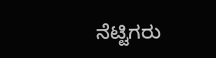ನೆಟ್ಟಿಗರು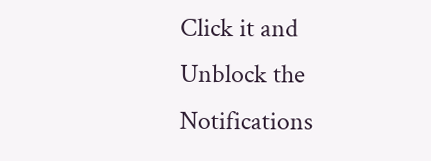Click it and Unblock the Notifications